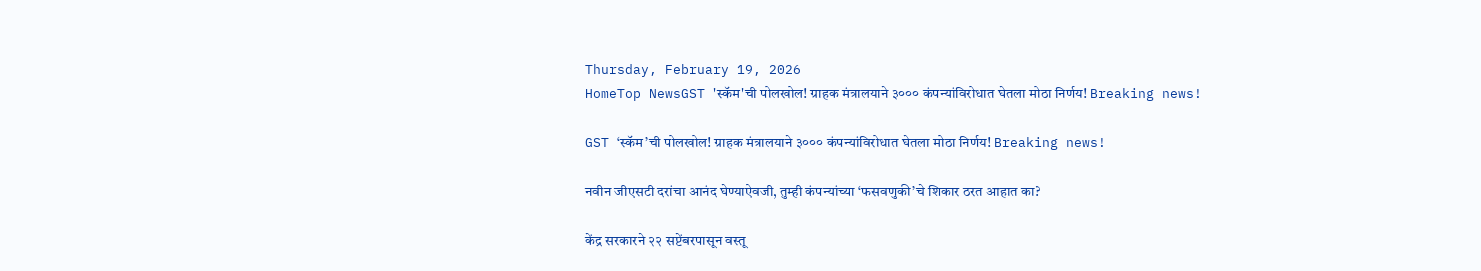Thursday, February 19, 2026
HomeTop NewsGST 'स्कॅम'ची पोलखोल! ग्राहक मंत्रालयाने ३००० कंपन्यांविरोधात घेतला मोठा निर्णय! Breaking news!

GST ‘स्कॅम’ची पोलखोल! ग्राहक मंत्रालयाने ३००० कंपन्यांविरोधात घेतला मोठा निर्णय! Breaking news!

नवीन जीएसटी दरांचा आनंद घेण्याऐवजी, तुम्ही कंपन्यांच्या ‘फसवणुकी’चे शिकार ठरत आहात का?

केंद्र सरकारने २२ सप्टेंबरपासून वस्तू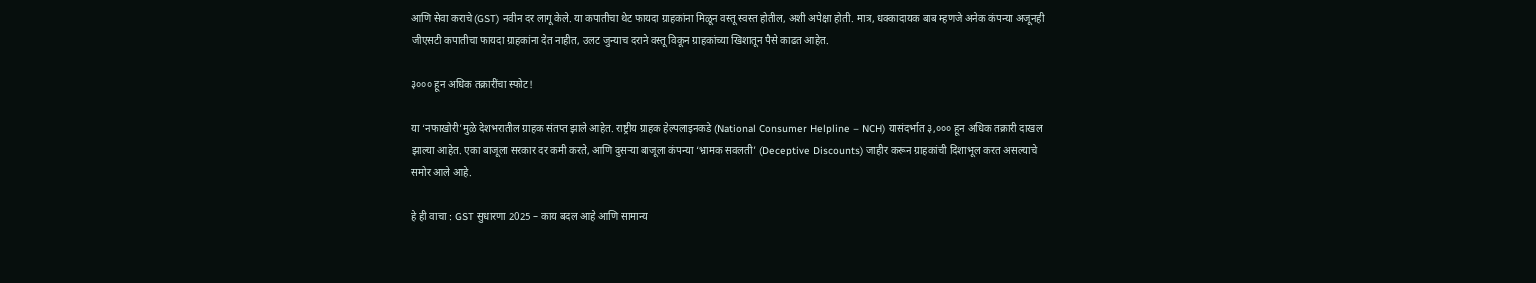आणि सेवा कराचे (GST) नवीन दर लागू केले. या कपातीचा थेट फायदा ग्राहकांना मिळून वस्तू स्वस्त होतील, अशी अपेक्षा होती. मात्र, धक्कादायक बाब म्हणजे अनेक कंपन्या अजूनही जीएसटी कपातीचा फायदा ग्राहकांना देत नाहीत, उलट जुन्याच दराने वस्तू विकून ग्राहकांच्या खिशातून पैसे काढत आहेत.

३००० हून अधिक तक्रारींचा स्फोट!

या ‘नफाखोरी’मुळे देशभरातील ग्राहक संतप्त झाले आहेत. राष्ट्रीय ग्राहक हेल्पलाइनकडे (National Consumer Helpline – NCH) यासंदर्भात ३,००० हून अधिक तक्रारी दाखल झाल्या आहेत. एका बाजूला सरकार दर कमी करते, आणि दुसऱ्या बाजूला कंपन्या ‘भ्रामक सवलती’ (Deceptive Discounts) जाहीर करून ग्राहकांची दिशाभूल करत असल्याचे समोर आले आहे.

हे ही वाचा : GST सुधारणा 2025 – काय बदल आहे आणि सामान्य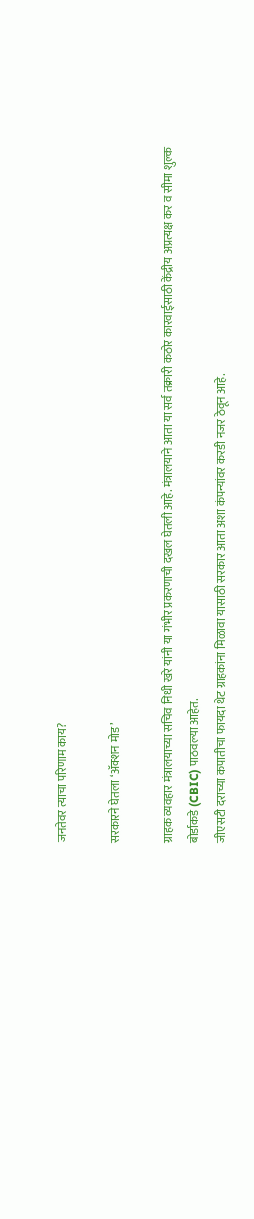जनतेवर त्याचा परिणाम काय?

सरकारने घेतला ‘अ‍ॅक्शन मोड’

ग्राहक व्यवहार मंत्रालयाच्या सचिव निधी खरे यांनी या गंभीर प्रकरणाची दखल घेतली आहे. मंत्रालयाने आता या सर्व तक्रारी कठोर कारवाईसाठी केंद्रीय अप्रत्यक्ष कर व सीमा शुल्क बोर्डाकडे (CBIC) पाठवल्या आहेत.
जीएसटी दराच्या कपातीचा फायदा थेट ग्राहकांना मिळावा यासाठी सरकार आता अशा कंपन्यांवर करडी नजर ठेवून आहे.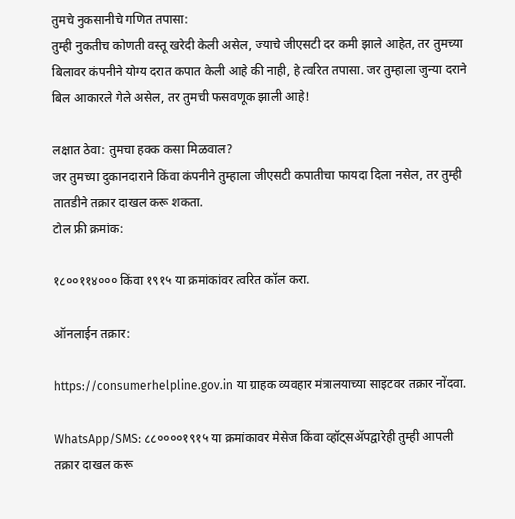तुमचे नुकसानीचे गणित तपासा:
तुम्ही नुकतीच कोणती वस्तू खरेदी केली असेल, ज्याचे जीएसटी दर कमी झाले आहेत, तर तुमच्या बिलावर कंपनीने योग्य दरात कपात केली आहे की नाही, हे त्वरित तपासा. जर तुम्हाला जुन्या दराने बिल आकारले गेले असेल, तर तुमची फसवणूक झाली आहे!

लक्षात ठेवा: तुमचा हक्क कसा मिळवाल?
जर तुमच्या दुकानदाराने किंवा कंपनीने तुम्हाला जीएसटी कपातीचा फायदा दिला नसेल, तर तुम्ही तातडीने तक्रार दाखल करू शकता.
टोल फ्री क्रमांक:

१८००११४००० किंवा १९१५ या क्रमांकांवर त्वरित कॉल करा.

ऑनलाईन तक्रार:

https://consumerhelpline.gov.in या ग्राहक व्यवहार मंत्रालयाच्या साइटवर तक्रार नोंदवा.

WhatsApp/SMS: ८८००००१९१५ या क्रमांकावर मेसेज किंवा व्हॉट्सॲपद्वारेही तुम्ही आपली तक्रार दाखल करू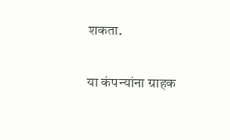शकता.

या कंपन्यांना ग्राहक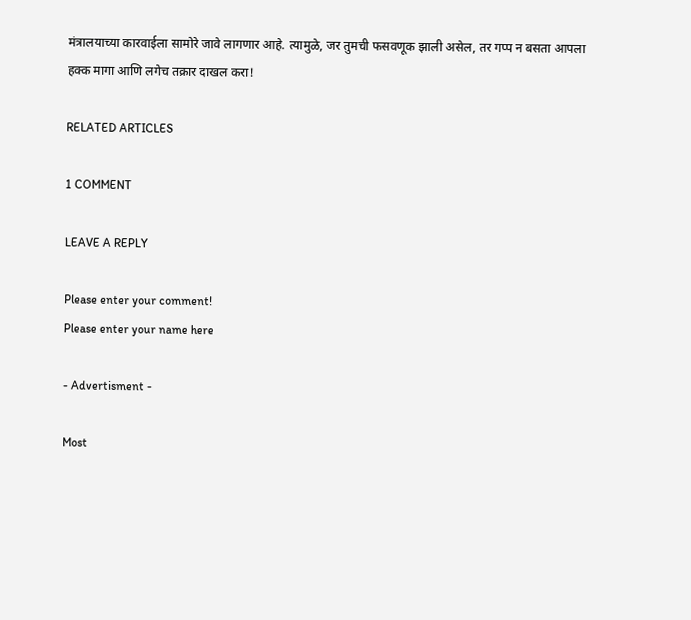मंत्रालयाच्या कारवाईला सामोरे जावे लागणार आहे. त्यामुळे, जर तुमची फसवणूक झाली असेल, तर गप्प न बसता आपला हक्क मागा आणि लगेच तक्रार दाखल करा!

RELATED ARTICLES

1 COMMENT

LEAVE A REPLY

Please enter your comment!
Please enter your name here

- Advertisment -

Most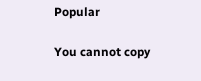Popular

You cannot copy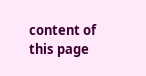content of this page